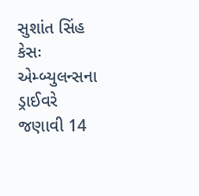સુશાંત સિંહ કેસઃ એમ્બ્યુલન્સના ડ્રાઈવરે જણાવી 14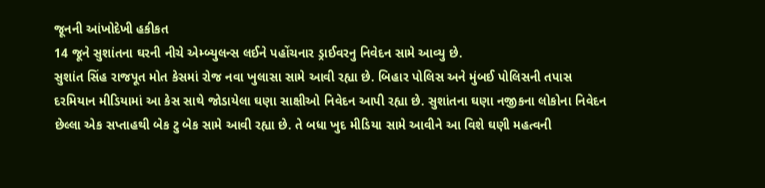જૂનની આંખોદેખી હકીકત
14 જૂને સુશાંતના ઘરની નીચે એમ્બ્યુલન્સ લઈને પહોંચનાર ડ્રાઈવરનુ નિવેદન સામે આવ્યુ છે.
સુશાંત સિંહ રાજપૂત મોત કેસમાં રોજ નવા ખુલાસા સામે આવી રહ્યા છે. બિહાર પોલિસ અને મુંબઈ પોલિસની તપાસ દરમિયાન મીડિયામાં આ કેસ સાથે જોડાયેલા ઘણા સાક્ષીઓ નિવેદન આપી રહ્યા છે. સુશાંતના ઘણા નજીકના લોકોના નિવેદન છેલ્લા એક સપ્તાહથી બેક ટુ બેક સામે આવી રહ્યા છે. તે બધા ખુદ મીડિયા સામે આવીને આ વિશે ઘણી મહત્વની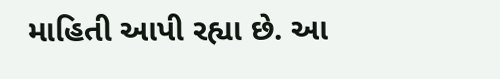માહિતી આપી રહ્યા છે. આ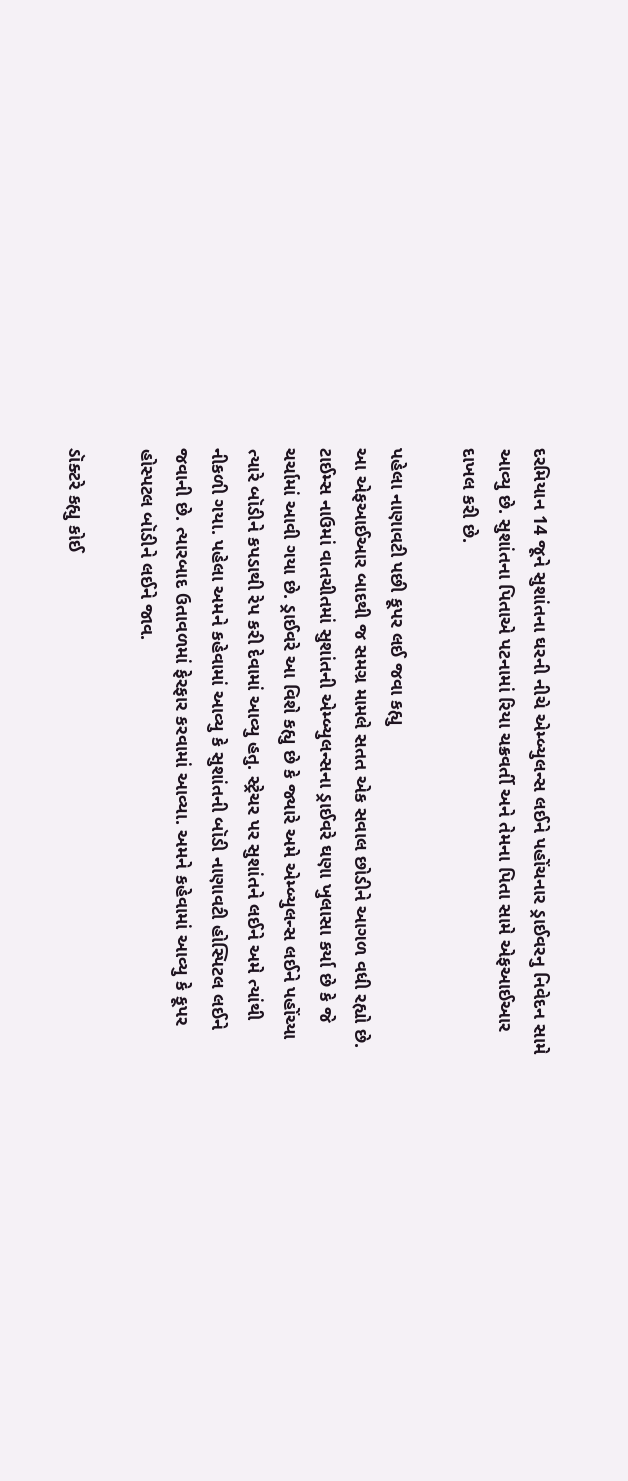દરમિયાન 14 જૂને સુશાંતના ઘરની નીચે એમ્બ્યુલન્સ લઈને પહોંચનાર ડ્રાઈવરનુ નિવેદન સામે આવ્યુ છે. સુશાંતના પિતાએ પટનામાં રિયા ચક્રવર્તી અને તેમના પિતા સામે એફઆઈઆર દાખલ કરી છે.

પહેલા નાણાવટી પછી કૂપર લઈ જવા કહ્યુ
આ એફઆઈઆર બાદથી જ સમગ્ર મામલે સતત એક સવાલ છોડીને આગળ વધી રહ્યો છે. ટાઈમ્સ નાઉમાં વાતચીતમાં સુશાંતની એમ્બ્યુલન્સના ડ્રાઈવરે ઘણા ખુલાસા કર્યા છે કે જે ચર્ચામાં આવી ગયા છે. ડ્રાઈવરે આ વિશે કહ્યુ છે કે જ્યારે અમે એમ્બ્યુલન્સ લઈને પહોંચ્યા ત્યારે બૉડીને કપડાથી રેપ કરી દેવામાં આવ્યુ હતુ. સ્ટ્રેચર પર સુશાંતને લઈને અમે ત્યાંથી નીકળી ગયા. પહેલા અમને કહેવામાં આવ્યુ કે સુશાંતની બૉડી નાણાવટી હોસ્પિટલ લઈને જવાની છે. ત્યારબાદ ઉતાવળમાં ફેરફાર કરવામાં આવ્યા. અમને કહેવામાં આવ્યુ કે કૂપર હોસ્પટલ બૉડીને લઈને જાવ.

ડૉક્ટરે કહ્યુ કોઈ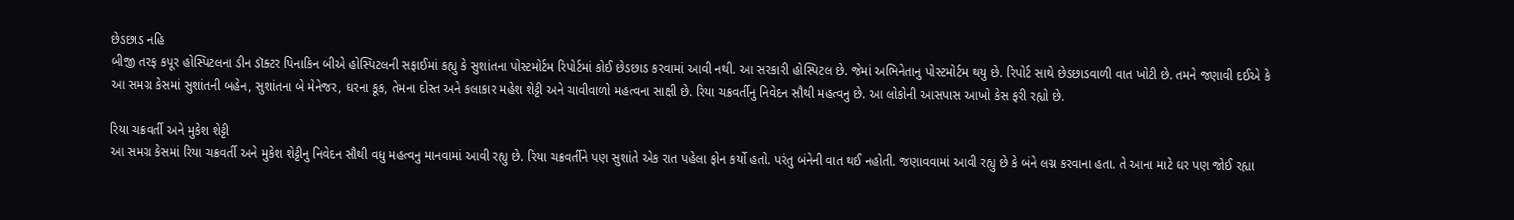છેડછાડ નહિ
બીજી તરફ કપૂર હોસ્પિટલના ડીન ડૉક્ટર પિનાકિન બીએ હોસ્પિટલની સફાઈમાં કહ્યુ કે સુશાંતના પોસ્ટમોર્ટમ રિપોર્ટમાં કોઈ છેડછાડ કરવામાં આવી નથી. આ સરકારી હોસ્પિટલ છે. જેમાં અભિનેતાનુ પોસ્ટમોર્ટમ થયુ છે. રિપોર્ટ સાથે છેડછાડવાળી વાત ખોટી છે. તમને જણાવી દઈએ કે આ સમગ્ર કેસમાં સુશાંતની બહેન, સુશાંતના બે મેનેજર, ઘરના કૂક, તેમના દોસ્ત અને કલાકાર મહેશ શેટ્ટી અને ચાવીવાળો મહત્વના સાક્ષી છે. રિયા ચક્રવર્તીનુ નિવેદન સૌથી મહત્વનુ છે. આ લોકોની આસપાસ આખો કેસ ફરી રહ્યો છે.

રિયા ચક્રવર્તી અને મુકેશ શેટ્ટી
આ સમગ્ર કેસમાં રિયા ચક્રવર્તી અને મુકેશ શેટ્ટીનુ નિવેદન સૌથી વધુ મહત્વનુ માનવામાં આવી રહ્યુ છે. રિયા ચક્રવર્તીને પણ સુશાંતે એક રાત પહેલા ફોન કર્યો હતો. પરંતુ બંનેની વાત થઈ નહોતી. જણાવવામાં આવી રહ્યુ છે કે બંને લગ્ન કરવાના હતા. તે આના માટે ઘર પણ જોઈ રહ્યા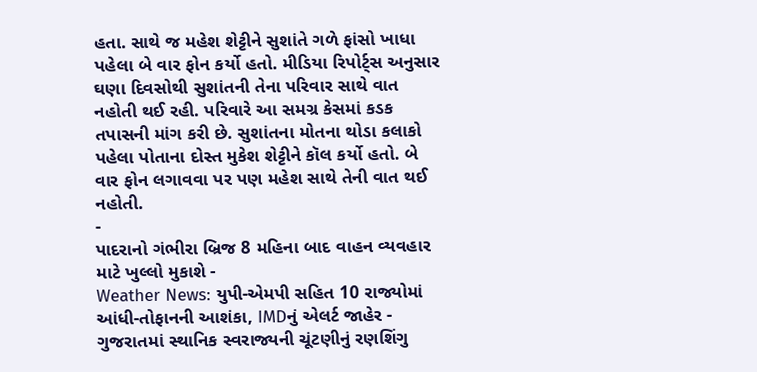હતા. સાથે જ મહેશ શેટ્ટીને સુશાંતે ગળે ફાંસો ખાધા પહેલા બે વાર ફોન કર્યો હતો. મીડિયા રિપોર્ટ્સ અનુસાર ઘણા દિવસોથી સુશાંતની તેના પરિવાર સાથે વાત નહોતી થઈ રહી. પરિવારે આ સમગ્ર કેસમાં કડક તપાસની માંગ કરી છે. સુશાંતના મોતના થોડા કલાકો પહેલા પોતાના દોસ્ત મુકેશ શેટ્ટીને કૉલ કર્યો હતો. બે વાર ફોન લગાવવા પર પણ મહેશ સાથે તેની વાત થઈ નહોતી.
-
પાદરાનો ગંભીરા બ્રિજ 8 મહિના બાદ વાહન વ્યવહાર માટે ખુલ્લો મુકાશે -
Weather News: યુપી-એમપી સહિત 10 રાજ્યોમાં આંધી-તોફાનની આશંકા, IMDનું એલર્ટ જાહેર -
ગુજરાતમાં સ્થાનિક સ્વરાજ્યની ચૂંટણીનું રણશિંગુ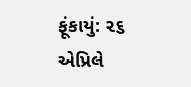ફૂંકાયું: ૨૬ એપ્રિલે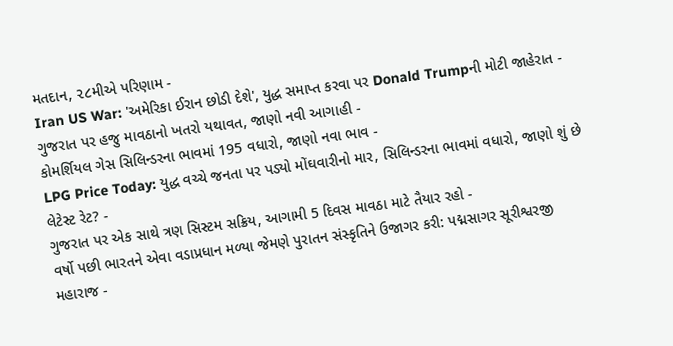મતદાન, ૨૮મીએ પરિણામ -
Iran US War: 'અમેરિકા ઈરાન છોડી દેશે', યુદ્ધ સમાપ્ત કરવા પર Donald Trumpની મોટી જાહેરાત -
ગુજરાત પર હજુ માવઠાનો ખતરો યથાવત, જાણો નવી આગાહી -
કોમર્શિયલ ગેસ સિલિન્ડરના ભાવમાં 195 વધારો, જાણો નવા ભાવ -
LPG Price Today: યુદ્ધ વચ્ચે જનતા પર પડ્યો મોંઘવારીનો માર, સિલિન્ડરના ભાવમાં વધારો, જાણો શું છે લેટેસ્ટ રેટ? -
ગુજરાત પર એક સાથે ત્રણ સિસ્ટમ સક્રિય, આગામી 5 દિવસ માવઠા માટે તૈયાર રહો -
વર્ષો પછી ભારતને એવા વડાપ્રધાન મળ્યા જેમણે પુરાતન સંસ્કૃતિને ઉજાગર કરી: પદ્મસાગર સૂરીશ્વરજી મહારાજ -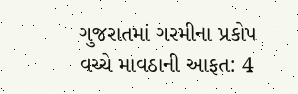ગુજરાતમાં ગરમીના પ્રકોપ વચ્ચે માવઠાની આફત: 4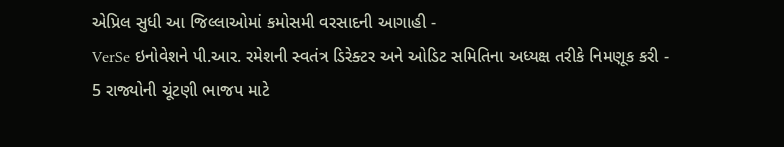એપ્રિલ સુધી આ જિલ્લાઓમાં કમોસમી વરસાદની આગાહી -
VerSe ઇનોવેશને પી.આર. રમેશની સ્વતંત્ર ડિરેક્ટર અને ઓડિટ સમિતિના અધ્યક્ષ તરીકે નિમણૂક કરી -
5 રાજ્યોની ચૂંટણી ભાજપ માટે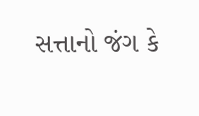સત્તાનો જંગ કે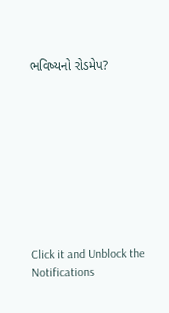ભવિષ્યનો રોડમેપ?









Click it and Unblock the Notifications